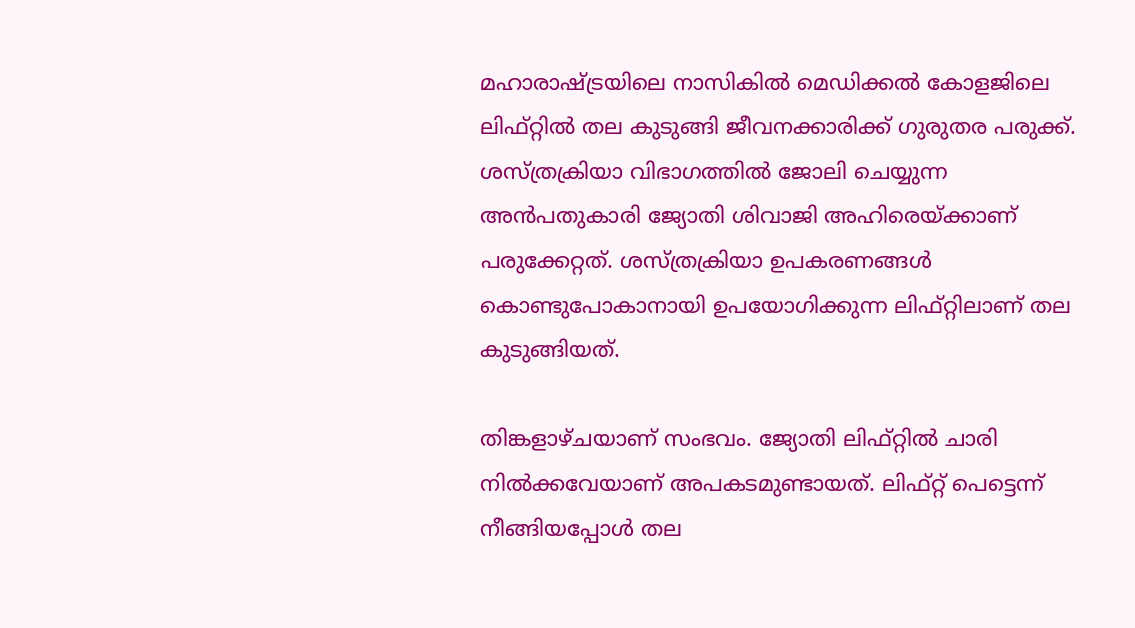മഹാരാഷ്ട്രയിലെ നാസികില്‍ മെഡിക്കല്‍ കോളജിലെ ലിഫ്റ്റിൽ തല കുടുങ്ങി ജീവനക്കാരിക്ക് ഗുരുതര പരുക്ക്. ശസ്ത്രക്രിയാ വിഭാഗത്തിൽ ജോലി ചെയ്യുന്ന അന്‍പതുകാരി ജ്യോതി ശിവാജി അഹിരെയ്ക്കാണ് പരുക്കേറ്റത്. ശസ്ത്രക്രിയാ ഉപകരണങ്ങൾ കൊണ്ടുപോകാനായി ഉപയോഗിക്കുന്ന ലിഫ്റ്റിലാണ് തല കുടുങ്ങിയത്.

തിങ്കളാഴ്ചയാണ് സംഭവം. ജ്യോതി ലിഫ്റ്റിൽ ചാരി നില്‍ക്കവേയാണ് അപകടമുണ്ടായത്. ലിഫ്റ്റ് പെട്ടെന്ന് നീങ്ങിയപ്പോള്‍ തല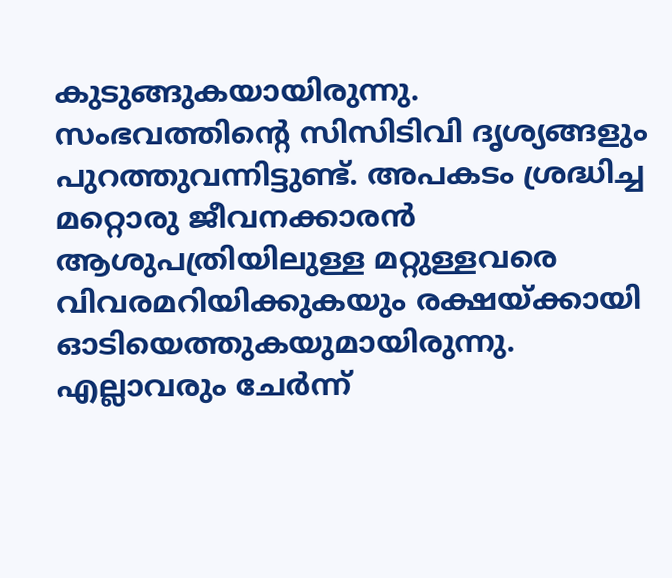കുടുങ്ങുകയായിരുന്നു. സംഭവത്തിന്‍റെ സിസിടിവി ദൃശ്യങ്ങളും പുറത്തുവന്നിട്ടുണ്ട്. അപകടം ശ്രദ്ധിച്ച മറ്റൊരു ജീവനക്കാരൻ ആശുപത്രിയിലുള്ള മറ്റുള്ളവരെ വിവരമറിയിക്കുകയും രക്ഷയ്ക്കായി ഓടിയെത്തുകയുമായിരുന്നു. എല്ലാവരും ചേര്‍ന്ന്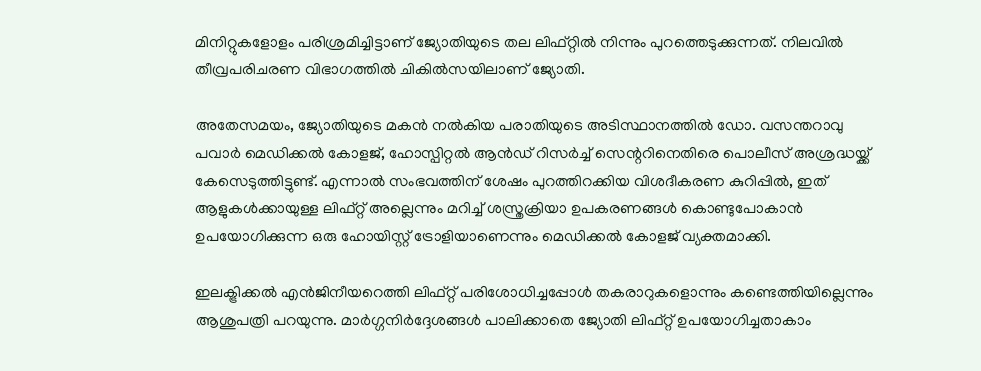മിനിറ്റുകളോളം പരിശ്രമിച്ചിട്ടാണ് ജ്യോതിയുടെ തല ലിഫ്റ്റില്‍‌ നിന്നും പുറത്തെടുക്കുന്നത്. നിലവില്‍ തീവ്രപരിചരണ വിഭാഗത്തിൽ ചികില്‍സയിലാണ് ജ്യോതി.

അതേസമയം, ജ്യോതിയുടെ മകൻ നൽകിയ പരാതിയുടെ അടിസ്ഥാനത്തിൽ ഡോ. വസന്തറാവു പവാർ മെഡിക്കൽ കോളജ്, ഹോസ്പിറ്റൽ ആൻഡ് റിസർച്ച് സെന്ററിനെതിരെ പൊലീസ് അശ്രദ്ധയ്ക്ക് കേസെടുത്തിട്ടുണ്ട്. എന്നാല്‍ സംഭവത്തിന് ശേഷം പുറത്തിറക്കിയ വിശദീകരണ കുറിപ്പില്‍, ഇത് ആളുകള്‍ക്കായുള്ള ലിഫ്റ്റ് അല്ലെന്നും മറിച്ച് ശസ്ത്രക്രിയാ ഉപകരണങ്ങള്‍ കൊണ്ടുപോകാൻ ഉപയോഗിക്കുന്ന ഒരു ഹോയിസ്റ്റ് ട്രോളിയാണെന്നും മെഡിക്കൽ കോളജ് വ്യക്തമാക്കി.

ഇലക്ട്രിക്കൽ എന്‍ജിനീയറെത്തി ലിഫ്റ്റ് പരിശോധിച്ചപ്പോൾ തകരാറുകളൊന്നും കണ്ടെത്തിയില്ലെന്നും ആശുപത്രി പറയുന്നു. മാർഗ്ഗനിർദ്ദേശങ്ങൾ പാലിക്കാതെ ജ്യോതി ലിഫ്റ്റ് ഉപയോഗിച്ചതാകാം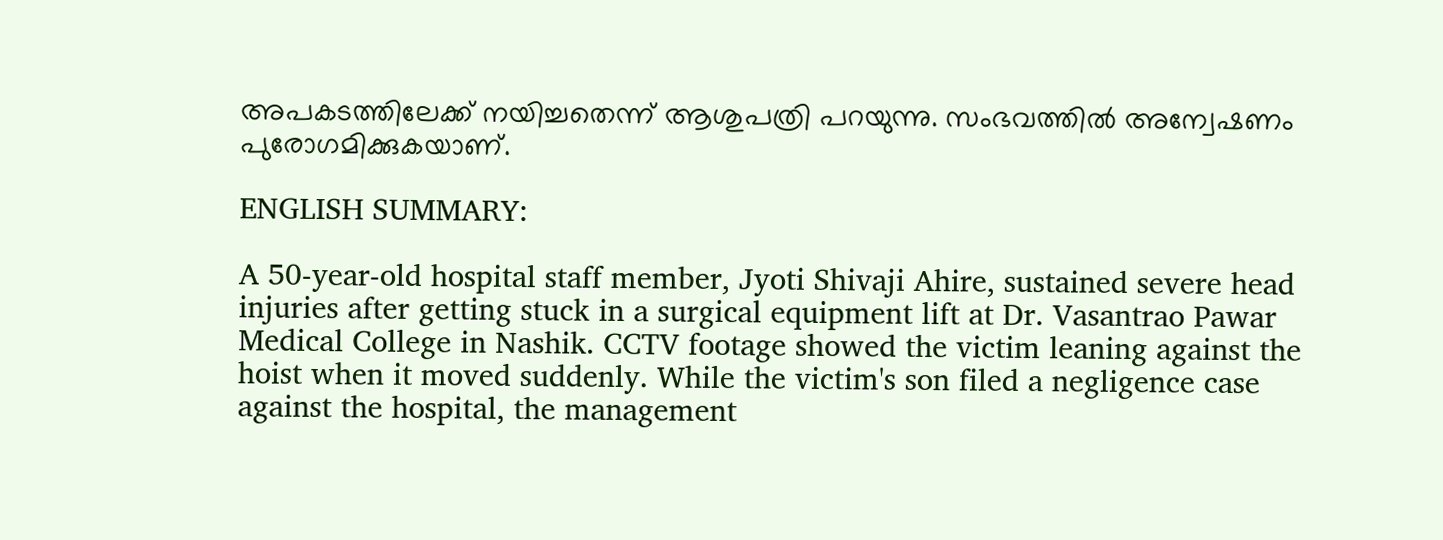അപകടത്തിലേക്ക് നയിച്ചതെന്ന് ആശുപത്രി പറയുന്നു. സംഭവത്തില്‍ അന്വേഷണം പുരോഗമിക്കുകയാണ്.

ENGLISH SUMMARY:

A 50-year-old hospital staff member, Jyoti Shivaji Ahire, sustained severe head injuries after getting stuck in a surgical equipment lift at Dr. Vasantrao Pawar Medical College in Nashik. CCTV footage showed the victim leaning against the hoist when it moved suddenly. While the victim's son filed a negligence case against the hospital, the management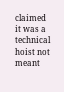claimed it was a technical hoist not meant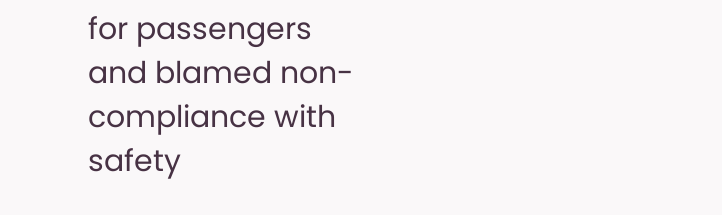for passengers and blamed non-compliance with safety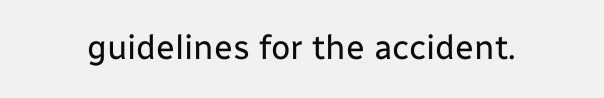guidelines for the accident.